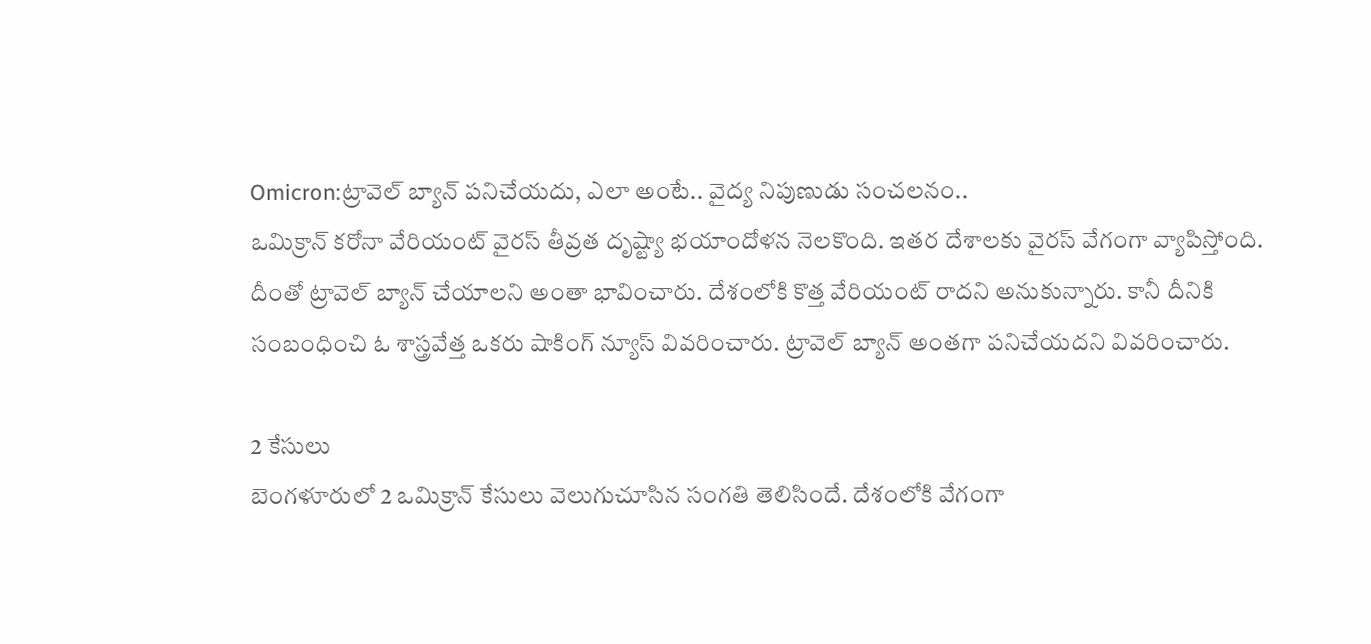Omicron:ట్రావెల్ బ్యాన్ పనిచేయదు, ఎలా అంటే.. వైద్య నిపుణుడు సంచలనం..
ఒమిక్రాన్ కరోనా వేరియంట్ వైరస్ తీవ్రత దృష్ట్యా భయాందోళన నెలకొంది. ఇతర దేశాలకు వైరస్ వేగంగా వ్యాపిస్తోంది. దీంతో ట్రావెల్ బ్యాన్ చేయాలని అంతా భావించారు. దేశంలోకి కొత్త వేరియంట్ రాదని అనుకున్నారు. కానీ దీనికి సంబంధించి ఓ శాస్త్రవేత్త ఒకరు షాకింగ్ న్యూస్ వివరించారు. ట్రావెల్ బ్యాన్ అంతగా పనిచేయదని వివరించారు.

2 కేసులు
బెంగళూరులో 2 ఒమిక్రాన్ కేసులు వెలుగుచూసిన సంగతి తెలిసిందే. దేశంలోకి వేగంగా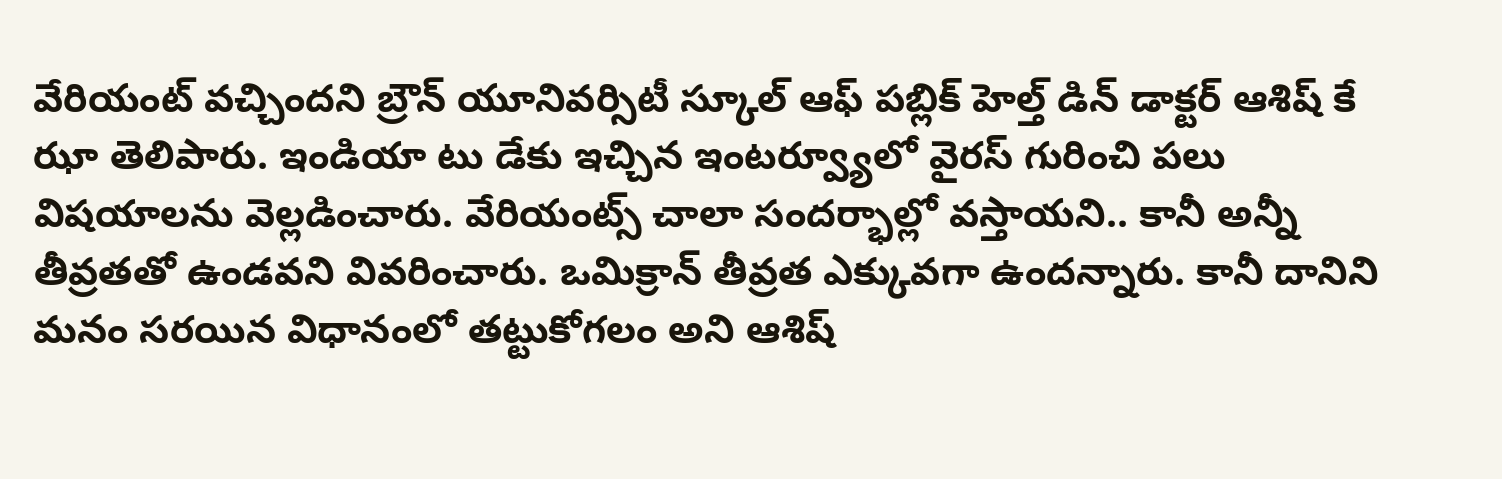వేరియంట్ వచ్చిందని బ్రౌన్ యూనివర్సిటీ స్కూల్ ఆఫ్ పబ్లిక్ హెల్త్ డిన్ డాక్టర్ ఆశిష్ కే ఝా తెలిపారు. ఇండియా టు డేకు ఇచ్చిన ఇంటర్వ్యూలో వైరస్ గురించి పలు విషయాలను వెల్లడించారు. వేరియంట్స్ చాలా సందర్భాల్లో వస్తాయని.. కానీ అన్నీ తీవ్రతతో ఉండవని వివరించారు. ఒమిక్రాన్ తీవ్రత ఎక్కువగా ఉందన్నారు. కానీ దానిని మనం సరయిన విధానంలో తట్టుకోగలం అని ఆశిష్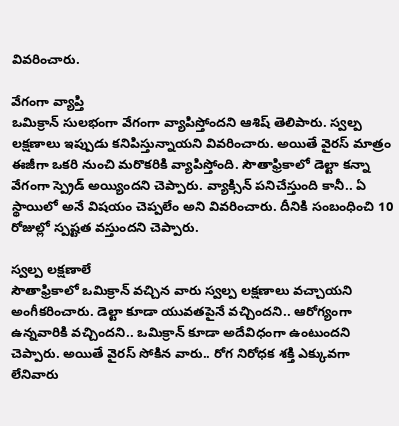వివరించారు.

వేగంగా వ్యాప్తి
ఒమిక్రాన్ సులభంగా వేగంగా వ్యాపిస్తోందని ఆశిష్ తెలిపారు. స్వల్ప లక్షణాలు ఇప్పుడు కనిపిస్తున్నాయని వివరించారు. అయితే వైరస్ మాత్రం ఈజీగా ఒకరి నుంచి మరొకరికి వ్యాపిస్తోంది. సౌతాఫ్రికాలో డెల్టా కన్నా వేగంగా స్ప్రెడ్ అయ్యిందని చెప్పారు. వ్యాక్సిన్ పనిచేస్తుంది కానీ.. ఏ స్థాయిలో అనే విషయం చెప్పలేం అని వివరించారు. దీనికి సంబంధించి 10 రోజుల్లో స్పష్టత వస్తుందని చెప్పారు.

స్వల్ప లక్షణాలే
సౌతాఫ్రికాలో ఒమిక్రాన్ వచ్చిన వారు స్వల్ప లక్షణాలు వచ్చాయని అంగీకరించారు. డెల్టా కూడా యువతపైనే వచ్చిందని.. ఆరోగ్యంగా ఉన్నవారికి వచ్చిందని.. ఒమిక్రాన్ కూడా అదేవిధంగా ఉంటుందని చెప్పారు. అయితే వైరస్ సోకిన వారు.. రోగ నిరోధక శక్తి ఎక్కువగా లేనివారు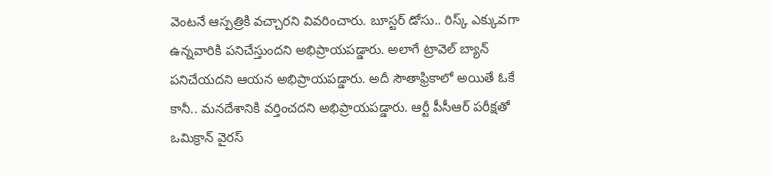వెంటనే ఆస్పత్రికి వచ్చారని వివరించారు. బూస్టర్ డోసు.. రిస్క్ ఎక్కువగా ఉన్నవారికి పనిచేస్తుందని అభిప్రాయపడ్డారు. అలాగే ట్రావెల్ బ్యాన్ పనిచేయదని ఆయన అభిప్రాయపడ్డారు. అదీ సౌతాఫ్రికాలో అయితే ఓకే కానీ.. మనదేశానికి వర్తించదని అభిప్రాయపడ్డారు. ఆర్టీ పీసీఆర్ పరీక్షతో ఒమిక్రాన్ వైరస్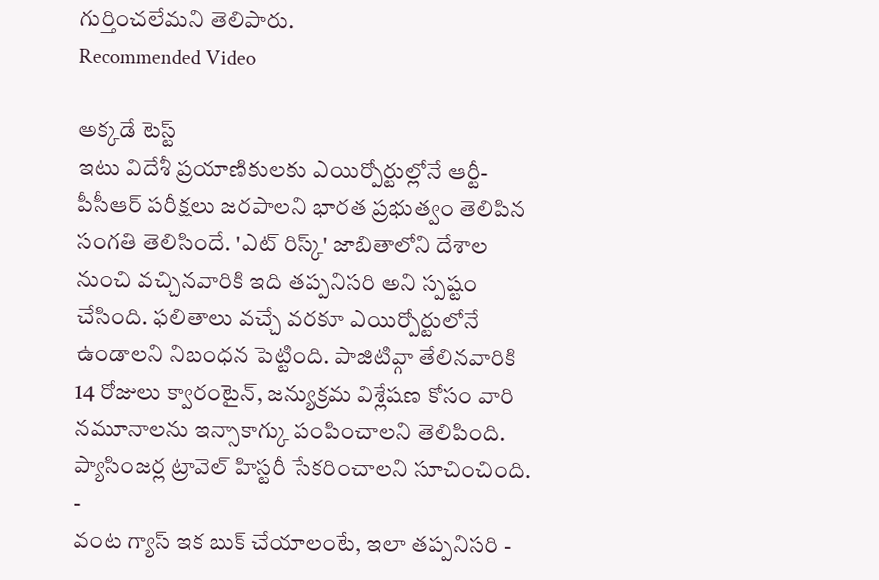గుర్తించలేమని తెలిపారు.
Recommended Video

అక్కడే టెస్ట్
ఇటు విదేశీ ప్రయాణికులకు ఎయిర్పోర్టుల్లోనే ఆర్టీ-పీసీఆర్ పరీక్షలు జరపాలని భారత ప్రభుత్వం తెలిపిన సంగతి తెలిసిందే. 'ఎట్ రిస్క్' జాబితాలోని దేశాల నుంచి వచ్చినవారికి ఇది తప్పనిసరి అని స్పష్టం చేసింది. ఫలితాలు వచ్చే వరకూ ఎయిర్పోర్టులోనే ఉండాలని నిబంధన పెట్టింది. పాజిటివ్గా తేలినవారికి 14 రోజులు క్వారంటైన్, జన్యుక్రమ విశ్లేషణ కోసం వారి నమూనాలను ఇన్సాకాగ్కు పంపించాలని తెలిపింది. ప్యాసింజర్ల ట్రావెల్ హిస్టరీ సేకరించాలని సూచించింది.
-
వంట గ్యాస్ ఇక బుక్ చేయాలంటే, ఇలా తప్పనిసరి -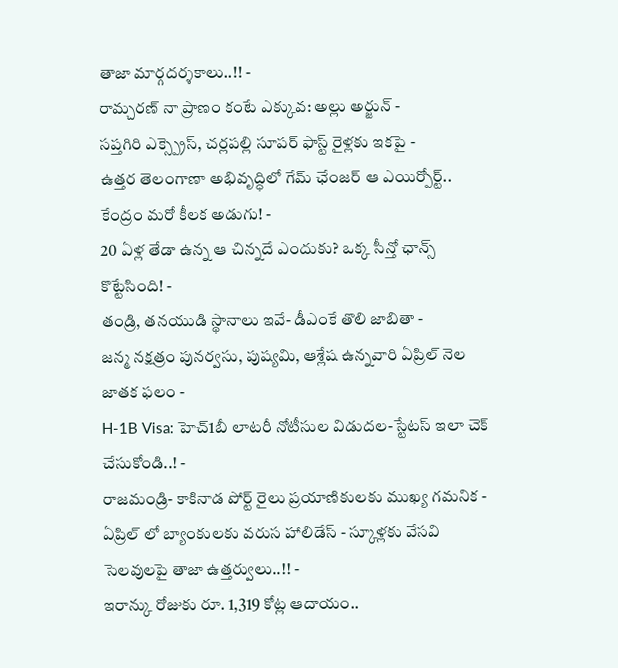తాజా మార్గదర్శకాలు..!! -
రామ్చరణ్ నా ప్రాణం కంటే ఎక్కువ: అల్లు అర్జున్ -
సప్తగిరి ఎక్స్ప్రెస్, చర్లపల్లి సూపర్ ఫాస్ట్ రైళ్లకు ఇకపై -
ఉత్తర తెలంగాణా అభివృద్ధిలో గేమ్ ఛేంజర్ ఆ ఎయిర్పోర్ట్.. కేంద్రం మరో కీలక అడుగు! -
20 ఏళ్ల తేడా ఉన్న ఆ చిన్నదే ఎందుకు? ఒక్క సీన్తో ఛాన్స్ కొట్టేసింది! -
తండ్రి, తనయుడి స్థానాలు ఇవే- డీఎంకే తొలి జాబితా -
జన్మ నక్షత్రం పునర్వసు, పుష్యమి, ఆశ్లేష ఉన్నవారి ఏప్రిల్ నెల జాతక ఫలం -
H-1B Visa: హెచ్1బీ లాటరీ నోటీసుల విడుదల-స్టేటస్ ఇలా చెక్ చేసుకోండి..! -
రాజమండ్రి- కాకినాడ పోర్ట్ రైలు ప్రయాణికులకు ముఖ్య గమనిక -
ఏప్రిల్ లో బ్యాంకులకు వరుస హాలిడేస్ - స్కూళ్లకు వేసవి సెలవులపై తాజా ఉత్తర్వులు..!! -
ఇరాన్కు రోజుకు రూ. 1,319 కోట్ల ఆదాయం..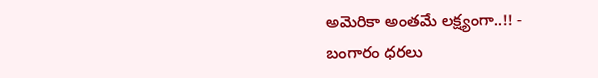అమెరికా అంతమే లక్ష్యంగా..!! -
బంగారం ధరలు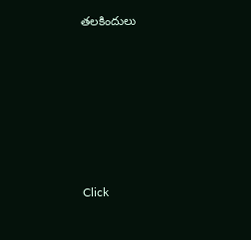తలకిందులు












Click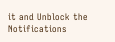it and Unblock the Notifications